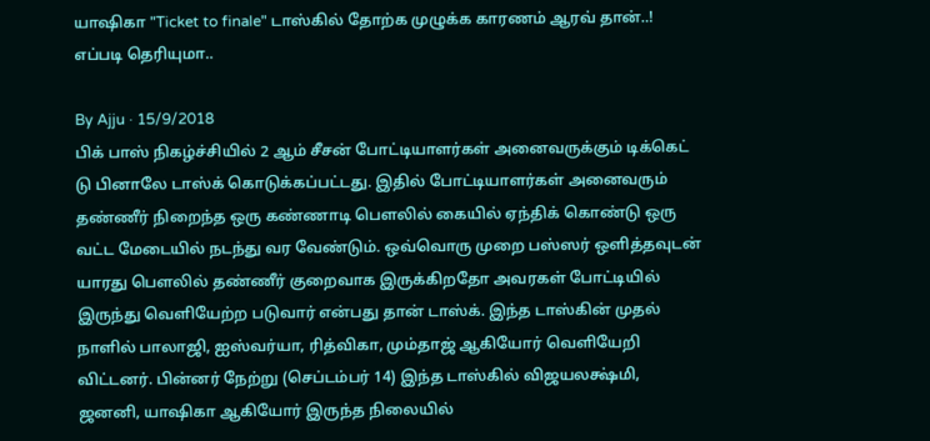யாஷிகா "Ticket to finale" டாஸ்கில் தோற்க முழுக்க காரணம் ஆரவ் தான்..! எப்படி தெரியுமா..

By Ajju · 15/9/2018
பிக் பாஸ் நிகழ்ச்சியில் 2 ஆம் சீசன் போட்டியாளர்கள் அனைவருக்கும் டிக்கெட் டு பினாலே டாஸ்க் கொடுக்கப்பட்டது. இதில் போட்டியாளர்கள் அனைவரும் தண்ணீர் நிறைந்த ஒரு கண்ணாடி பௌலில் கையில் ஏந்திக் கொண்டு ஒரு வட்ட மேடையில் நடந்து வர வேண்டும். ஒவ்வொரு முறை பஸ்ஸர் ஒளித்தவுடன் யாரது பௌலில் தண்ணீர் குறைவாக இருக்கிறதோ அவரகள் போட்டியில் இருந்து வெளியேற்ற படுவார் என்பது தான் டாஸ்க். இந்த டாஸ்கின் முதல் நாளில் பாலாஜி, ஐஸ்வர்யா, ரித்விகா, மும்தாஜ் ஆகியோர் வெளியேறி விட்டனர். பின்னர் நேற்று (செப்டம்பர் 14) இந்த டாஸ்கில் விஜயலக்ஷ்மி, ஜனனி, யாஷிகா ஆகியோர் இருந்த நிலையில்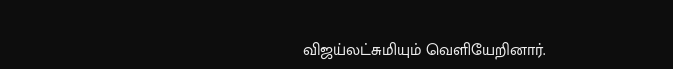விஜய்லட்சுமியும் வெளியேறினார்.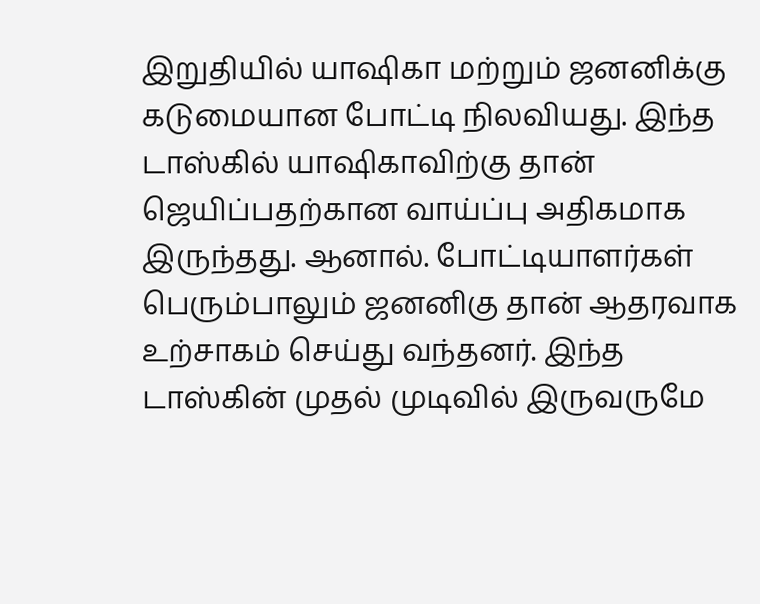இறுதியில் யாஷிகா மற்றும் ஜனனிக்கு கடுமையான போட்டி நிலவியது. இந்த டாஸ்கில் யாஷிகாவிற்கு தான் ஜெயிப்பதற்கான வாய்ப்பு அதிகமாக இருந்தது. ஆனால். போட்டியாளர்கள் பெரும்பாலும் ஜனனிகு தான் ஆதரவாக உற்சாகம் செய்து வந்தனர். இந்த டாஸ்கின் முதல் முடிவில் இருவருமே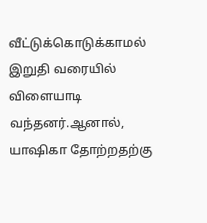வீட்டுக்கொடுக்காமல் இறுதி வரையில் விளையாடி வந்தனர்.ஆனால், யாஷிகா தோற்றதற்கு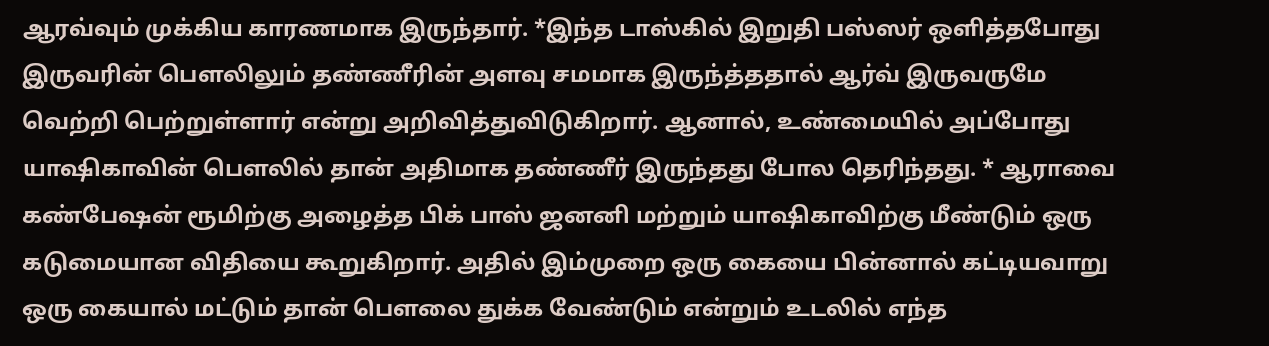ஆரவ்வும் முக்கிய காரணமாக இருந்தார். *இந்த டாஸ்கில் இறுதி பஸ்ஸர் ஒளித்தபோது இருவரின் பௌலிலும் தண்ணீரின் அளவு சமமாக இருந்த்ததால் ஆர்வ் இருவருமே வெற்றி பெற்றுள்ளார் என்று அறிவித்துவிடுகிறார். ஆனால், உண்மையில் அப்போது யாஷிகாவின் பௌலில் தான் அதிமாக தண்ணீர் இருந்தது போல தெரிந்தது. * ஆராவை கண்பேஷன் ரூமிற்கு அழைத்த பிக் பாஸ் ஜனனி மற்றும் யாஷிகாவிற்கு மீண்டும் ஒரு கடுமையான விதியை கூறுகிறார். அதில் இம்முறை ஒரு கையை பின்னால் கட்டியவாறு ஒரு கையால் மட்டும் தான் பௌலை துக்க வேண்டும் என்றும் உடலில் எந்த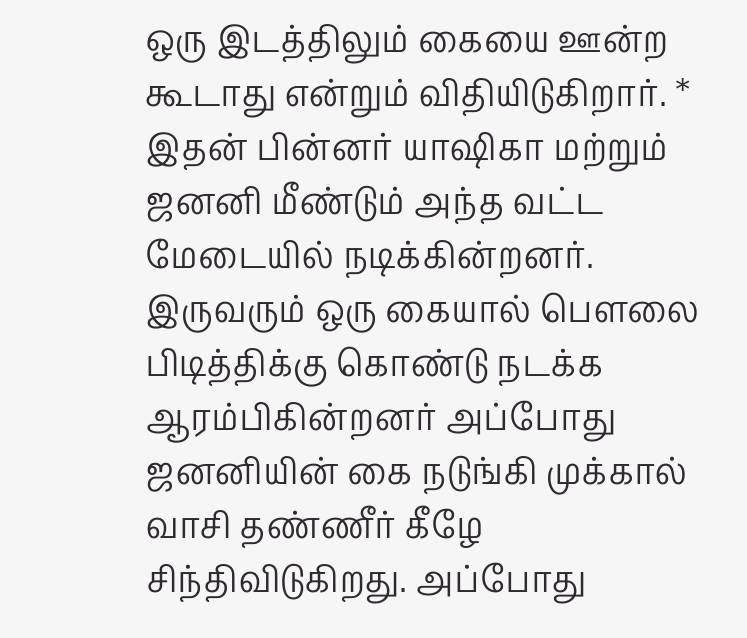ஒரு இடத்திலும் கையை ஊன்ற கூடாது என்றும் விதியிடுகிறார். * இதன் பின்னர் யாஷிகா மற்றும் ஜனனி மீண்டும் அந்த வட்ட மேடையில் நடிக்கின்றனர். இருவரும் ஒரு கையால் பௌலை பிடித்திக்கு கொண்டு நடக்க ஆரம்பிகின்றனர் அப்போது ஜனனியின் கை நடுங்கி முக்கால் வாசி தண்ணீர் கீழே சிந்திவிடுகிறது. அப்போது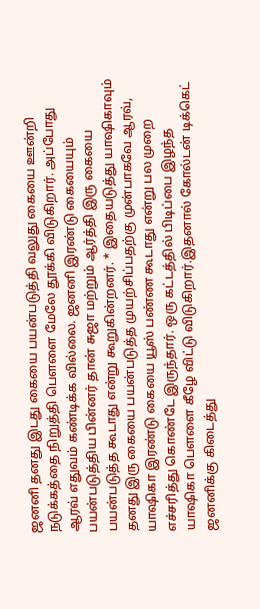ஜனனி தனது இடது கையை பயன்படுத்தி வலுது கையை ஊன்றி நடுக்கத்தை நிறுத்தி பௌளை மேலே தூக்கி விடுகிறார். அப்போது ஆரவ் எதுவம் கண்டிக்க வில்லை. ஜனனி இரண்டு கையையும் பயன்படுத்திய பின்னர் தான் சுஜா மற்றும் ஆர்த்தி இரு கையை பயன்படுத்த கூடாது என்று கூறுகின்றனர். * இதையடுத்து யாஷிகாவும் தனது இரு கையை பயன்படுத்த முயற்சிப்பதற்கு முன்பாகவே ஆரவ், யாஷிகா இரண்டு கையை யூஸ் பண்ண கூடாது என்று பல முறை எச்சரித்து கொண்டே இருந்தார். ஒரு கட்டத்தில் பிடிப்பை இழந்த யாஷிகா பௌளை கீழே விட்டு விடுகிறார்.இதனால் கோல்டன் டிக்கெட் ஜனனிக்கு கிடைத்து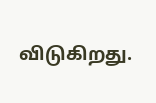விடுகிறது.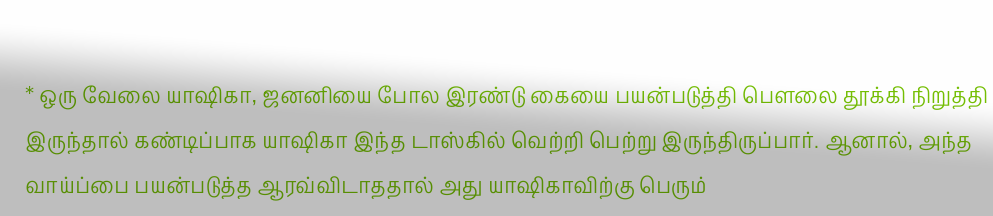* ஒரு வேலை யாஷிகா, ஜனனியை போல இரண்டு கையை பயன்படுத்தி பௌலை தூக்கி நிறுத்தி இருந்தால் கண்டிப்பாக யாஷிகா இந்த டாஸ்கில் வெற்றி பெற்று இருந்திருப்பார். ஆனால், அந்த வாய்ப்பை பயன்படுத்த ஆரவ்விடாததால் அது யாஷிகாவிற்கு பெரும்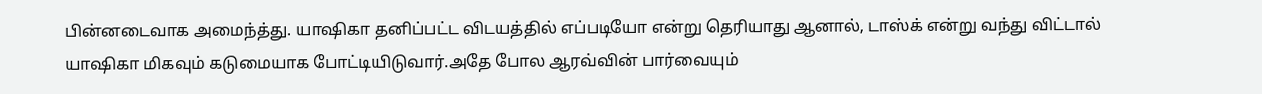பின்னடைவாக அமைந்த்து. யாஷிகா தனிப்பட்ட விடயத்தில் எப்படியோ என்று தெரியாது ஆனால், டாஸ்க் என்று வந்து விட்டால் யாஷிகா மிகவும் கடுமையாக போட்டியிடுவார்.அதே போல ஆரவ்வின் பார்வையும்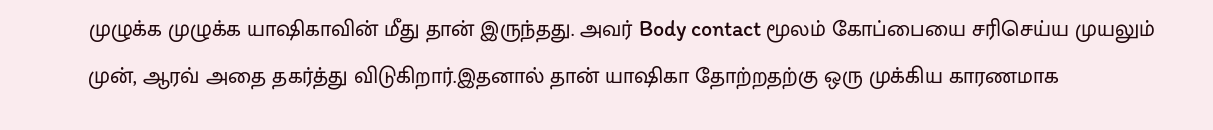முழுக்க முழுக்க யாஷிகாவின் மீது தான் இருந்தது. அவர் Body contact மூலம் கோப்பையை சரிசெய்ய முயலும் முன், ஆரவ் அதை தகர்த்து விடுகிறார்.இதனால் தான் யாஷிகா தோற்றதற்கு ஒரு முக்கிய காரணமாக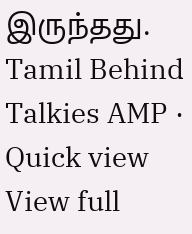இருந்தது.
Tamil Behind Talkies AMP · Quick view
View full